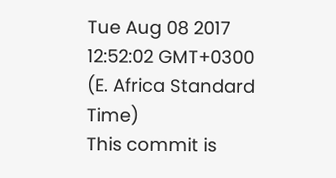Tue Aug 08 2017 12:52:02 GMT+0300 (E. Africa Standard Time)
This commit is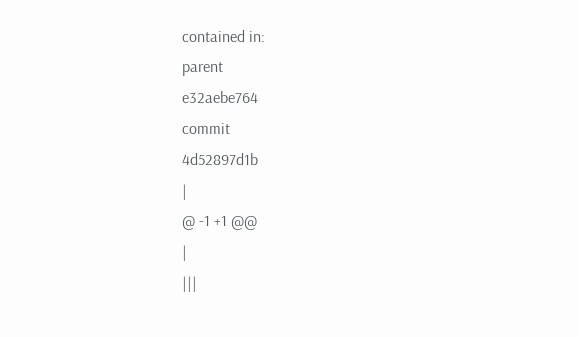contained in:
parent
e32aebe764
commit
4d52897d1b
|
@ -1 +1 @@
|
|||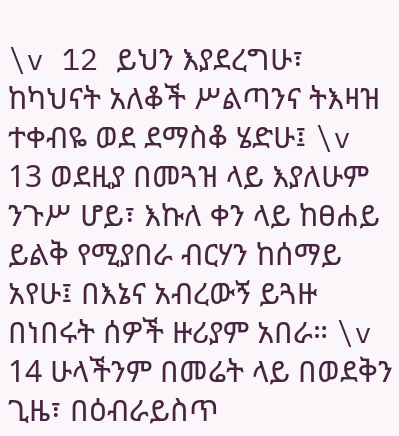\v 12 ይህን እያደረግሁ፣ ከካህናት አለቆች ሥልጣንና ትእዛዝ ተቀብዬ ወደ ደማስቆ ሄድሁ፤ \v 13 ወደዚያ በመጓዝ ላይ እያለሁም ንጉሥ ሆይ፣ እኩለ ቀን ላይ ከፀሐይ ይልቅ የሚያበራ ብርሃን ከሰማይ አየሁ፤ በእኔና አብረውኝ ይጓዙ በነበሩት ሰዎች ዙሪያም አበራ። \v 14 ሁላችንም በመሬት ላይ በወደቅን ጊዜ፣ በዕብራይስጥ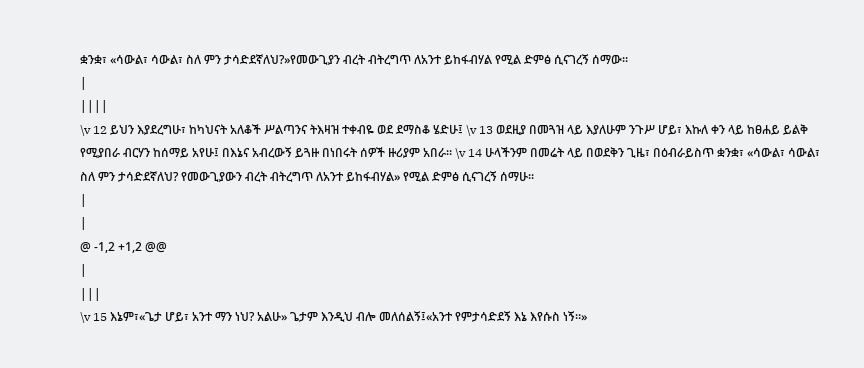ቋንቋ፣ «ሳውል፣ ሳውል፣ ስለ ምን ታሳድደኛለህ?»የመውጊያን ብረት ብትረግጥ ለአንተ ይከፋብሃል የሚል ድምፅ ሲናገረኝ ሰማው።
|
||||
\v 12 ይህን እያደረግሁ፣ ከካህናት አለቆች ሥልጣንና ትእዛዝ ተቀብዬ ወደ ደማስቆ ሄድሁ፤ \v 13 ወደዚያ በመጓዝ ላይ እያለሁም ንጉሥ ሆይ፣ እኩለ ቀን ላይ ከፀሐይ ይልቅ የሚያበራ ብርሃን ከሰማይ አየሁ፤ በእኔና አብረውኝ ይጓዙ በነበሩት ሰዎች ዙሪያም አበራ። \v 14 ሁላችንም በመሬት ላይ በወደቅን ጊዜ፣ በዕብራይስጥ ቋንቋ፣ «ሳውል፣ ሳውል፣ ስለ ምን ታሳድደኛለህ? የመውጊያውን ብረት ብትረግጥ ለአንተ ይከፋብሃል» የሚል ድምፅ ሲናገረኝ ሰማሁ።
|
|
@ -1,2 +1,2 @@
|
|||
\v 15 እኔም፣«ጌታ ሆይ፣ አንተ ማን ነህ? አልሁ» ጌታም እንዲህ ብሎ መለሰልኝ፤«አንተ የምታሳድደኝ እኔ እየሱስ ነኝ።»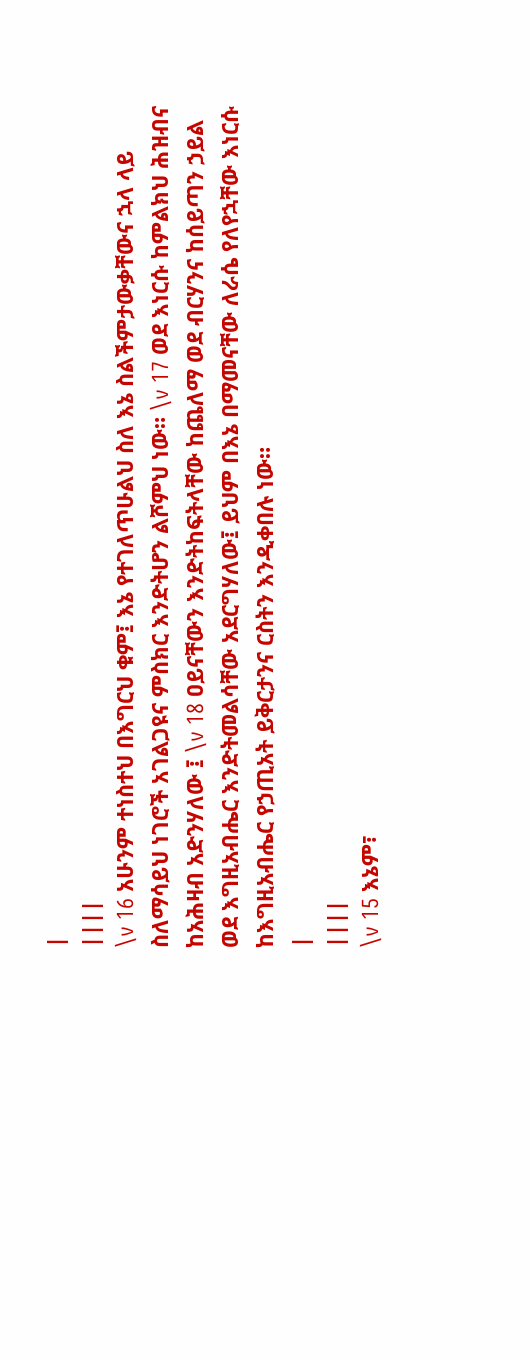|
||||
\v 16 አሁንም ተነስተህ በእግርህ ቁም፤ እኔ የተገለጥሁልህ ስለ እኔ ስልችምታውቃቸውና ኋላ ላይ ስለማሳይህ ነገሮች አገልጋዩና ምስክር እንድትሆን ልሾምህ ነው። \v 17 ወደ እነርሱ ከምልክህ ሕዝብና ከአሕዛብ አድንሃለው ፤ \v 18 ዐይናቸውን እንድትከፍትላቸው ከጨለማ ወደ ብርሃንና ከሰይጣን ኃይል ወደ እግዚአብሔር እንድትመልሳቸው አደርግሃለው፤ ይህም በእኔ በማመናቸው ለራሴ የለየኋቸው እነርሱ ከእግዚአብሔር የኃጢአት ይቅርታንና ርስትን እንዲቀበሉ ነው።
|
||||
\v 15 እኔም፣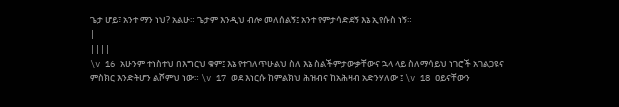ጌታ ሆይ፣ አንተ ማን ነህ? አልሁ። ጌታም እንዲህ ብሎ መለሰልኝ፤ አንተ የምታሳድደኝ እኔ ኢየሱስ ነኝ።
|
||||
\v 16 አሁንም ተነስተህ በእግርህ ቁም፤ እኔ የተገለጥሁልህ ስለ እኔ ስልችምታውቃቸውና ኋላ ላይ ስለማሳይህ ነገሮች አገልጋዩና ምስክር እንድትሆን ልሾምህ ነው። \v 17 ወደ እነርሱ ከምልክህ ሕዝብና ከአሕዛብ አድንሃለው ፤ \v 18 ዐይናቸውን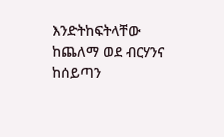እንድትከፍትላቸው ከጨለማ ወደ ብርሃንና ከሰይጣን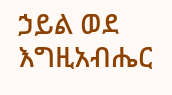ኃይል ወደ እግዚአብሔር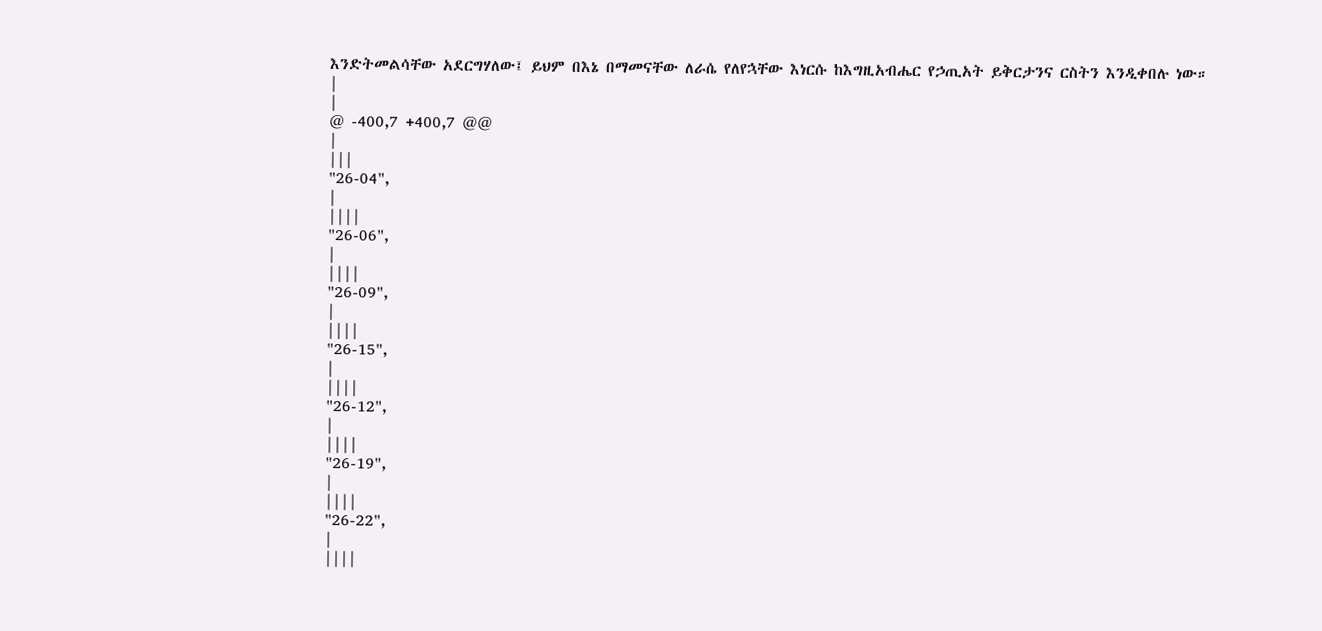እንድትመልሳቸው አደርግሃለው፤ ይህም በእኔ በማመናቸው ለራሴ የለየኋቸው እነርሱ ከእግዚአብሔር የኃጢአት ይቅርታንና ርስትን እንዲቀበሉ ነው።
|
|
@ -400,7 +400,7 @@
|
|||
"26-04",
|
||||
"26-06",
|
||||
"26-09",
|
||||
"26-15",
|
||||
"26-12",
|
||||
"26-19",
|
||||
"26-22",
|
||||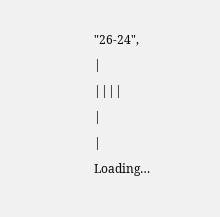"26-24",
|
||||
|
|
Loading…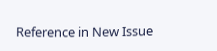Reference in New Issue